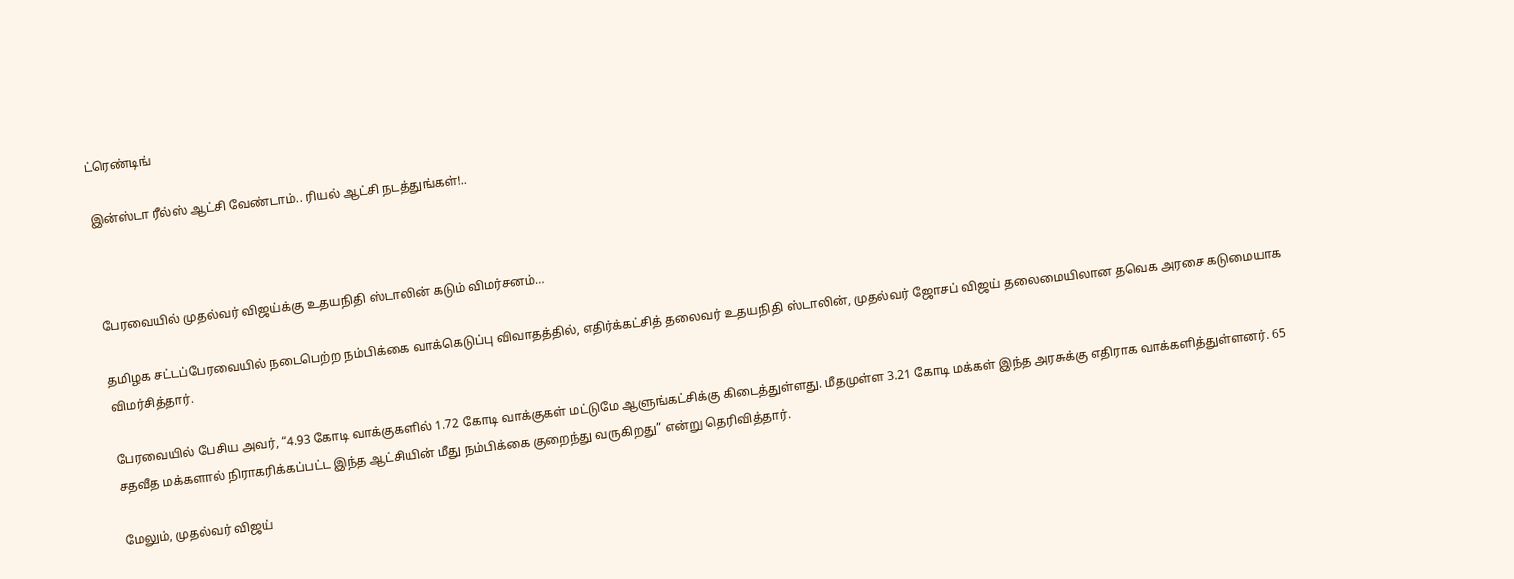ட்ரெண்டிங்

இன்ஸ்டா ரீல்ஸ் ஆட்சி வேண்டாம்.. ரியல் ஆட்சி நடத்துங்கள்!..



பேரவையில் முதல்வர் விஜய்க்கு உதயநிதி ஸ்டாலின் கடும் விமர்சனம்…

தமிழக சட்டப்பேரவையில் நடைபெற்ற நம்பிக்கை வாக்கெடுப்பு விவாதத்தில், எதிர்க்கட்சித் தலைவர் உதயநிதி ஸ்டாலின், முதல்வர் ஜோசப் விஜய் தலைமையிலான தவெக அரசை கடுமையாக விமர்சித்தார்.

பேரவையில் பேசிய அவர், “4.93 கோடி வாக்குகளில் 1.72 கோடி வாக்குகள் மட்டுமே ஆளுங்கட்சிக்கு கிடைத்துள்ளது. மீதமுள்ள 3.21 கோடி மக்கள் இந்த அரசுக்கு எதிராக வாக்களித்துள்ளனர். 65 சதவீத மக்களால் நிராகரிக்கப்பட்ட இந்த ஆட்சியின் மீது நம்பிக்கை குறைந்து வருகிறது” என்று தெரிவித்தார்.

மேலும், முதல்வர் விஜய்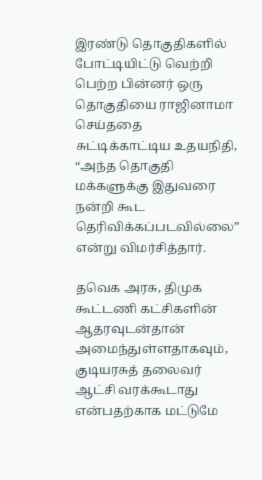இரண்டு தொகுதிகளில் போட்டியிட்டு வெற்றி பெற்ற பின்னர் ஒரு தொகுதியை ராஜினாமா செய்ததை சுட்டிக்காட்டிய உதயநிதி, “அந்த தொகுதி மக்களுக்கு இதுவரை நன்றி கூட தெரிவிக்கப்படவில்லை” என்று விமர்சித்தார்.

தவெக அரசு, திமுக கூட்டணி கட்சிகளின் ஆதரவுடன்தான் அமைந்துள்ளதாகவும், குடியரசுத் தலைவர் ஆட்சி வரக்கூடாது என்பதற்காக மட்டுமே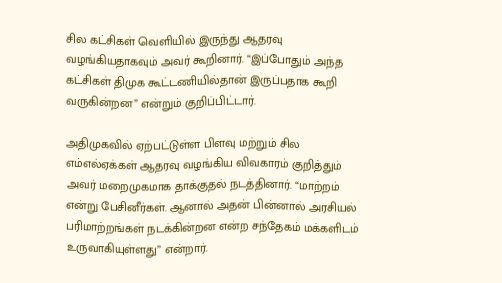சில கட்சிகள் வெளியில் இருந்து ஆதரவு வழங்கியதாகவும் அவர் கூறினார். “இப்போதும் அந்த கட்சிகள் திமுக கூட்டணியில்தான் இருப்பதாக கூறி வருகின்றன” என்றும் குறிப்பிட்டார்.

அதிமுகவில் ஏற்பட்டுள்ள பிளவு மற்றும் சில எம்எல்ஏக்கள் ஆதரவு வழங்கிய விவகாரம் குறித்தும் அவர் மறைமுகமாக தாக்குதல் நடத்தினார். “மாற்றம் என்று பேசினீர்கள். ஆனால் அதன் பின்னால் அரசியல் பரிமாற்றங்கள் நடக்கின்றன என்ற சந்தேகம் மக்களிடம் உருவாகியுள்ளது” என்றார்.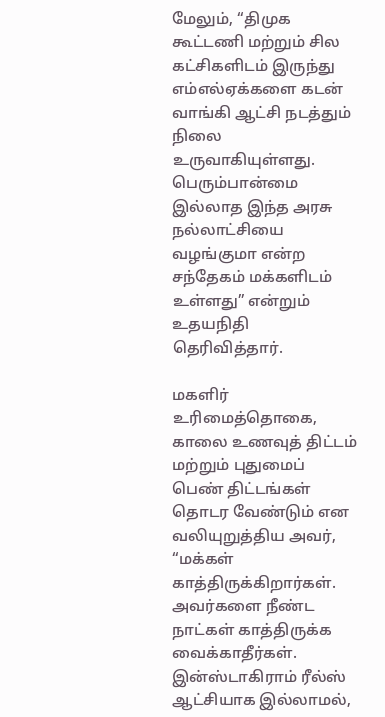மேலும், “திமுக கூட்டணி மற்றும் சில கட்சிகளிடம் இருந்து எம்எல்ஏக்களை கடன் வாங்கி ஆட்சி நடத்தும் நிலை உருவாகியுள்ளது. பெரும்பான்மை இல்லாத இந்த அரசு நல்லாட்சியை வழங்குமா என்ற சந்தேகம் மக்களிடம் உள்ளது” என்றும் உதயநிதி தெரிவித்தார்.

மகளிர் உரிமைத்தொகை, காலை உணவுத் திட்டம் மற்றும் புதுமைப் பெண் திட்டங்கள் தொடர வேண்டும் என வலியுறுத்திய அவர், “மக்கள் காத்திருக்கிறார்கள். அவர்களை நீண்ட நாட்கள் காத்திருக்க வைக்காதீர்கள். இன்ஸ்டாகிராம் ரீல்ஸ் ஆட்சியாக இல்லாமல்,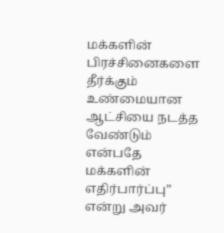மக்களின் பிரச்சினைகளை தீர்க்கும் உண்மையான ஆட்சியை நடத்த வேண்டும் என்பதே மக்களின் எதிர்பார்ப்பு” என்று அவர்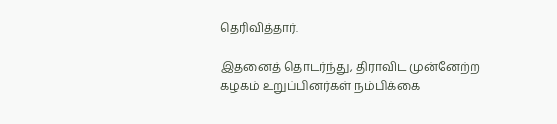தெரிவித்தார்.

இதனைத் தொடர்ந்து, திராவிட முன்னேற்ற கழகம் உறுப்பினர்கள் நம்பிக்கை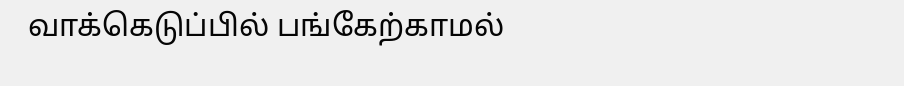வாக்கெடுப்பில் பங்கேற்காமல்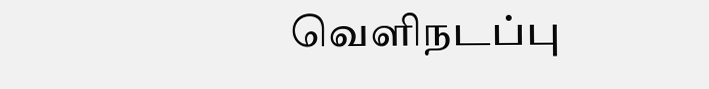வெளிநடப்பு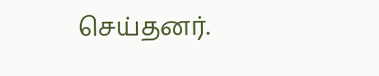செய்தனர்.